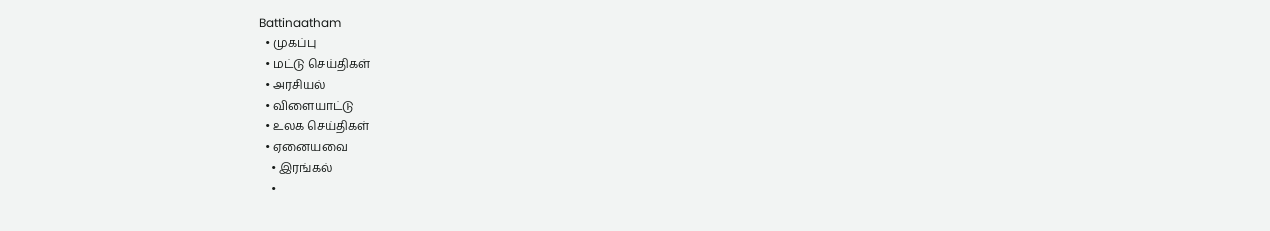Battinaatham
  • முகப்பு
  • மட்டு செய்திகள்
  • அரசியல்
  • விளையாட்டு
  • உலக செய்திகள்
  • ஏனையவை
    • இரங்கல்
    •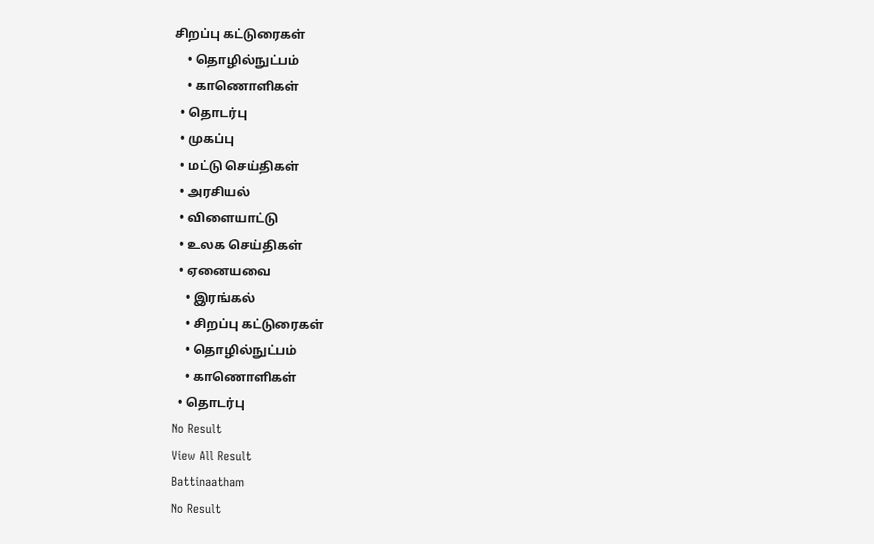சிறப்பு கட்டுரைகள்
    • தொழில்நுட்பம்
    • காணொளிகள்
  • தொடர்பு
  • முகப்பு
  • மட்டு செய்திகள்
  • அரசியல்
  • விளையாட்டு
  • உலக செய்திகள்
  • ஏனையவை
    • இரங்கல்
    • சிறப்பு கட்டுரைகள்
    • தொழில்நுட்பம்
    • காணொளிகள்
  • தொடர்பு
No Result
View All Result
Battinaatham
No Result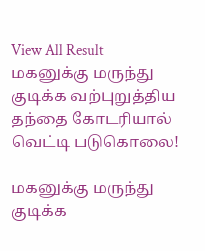View All Result
மகனுக்கு மருந்து குடிக்க வற்புறுத்திய தந்தை கோடரியால் வெட்டி படுகொலை!

மகனுக்கு மருந்து குடிக்க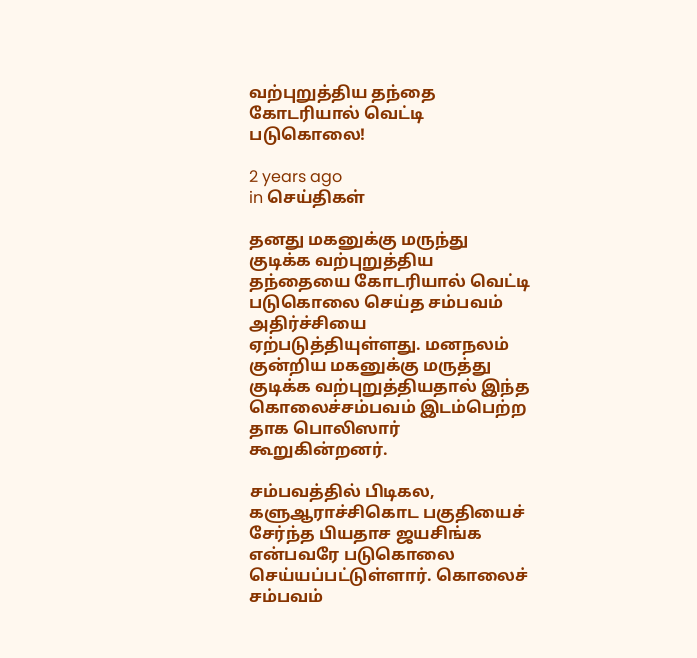வற்புறுத்திய தந்தை கோடரியால் வெட்டி படுகொலை!

2 years ago
in செய்திகள்

தனது மகனுக்கு மருந்து குடிக்க வற்புறுத்திய தந்தையை கோடரியால் வெட்டி படுகொலை செய்த சம்பவம் அதிர்ச்சியை ஏற்படுத்தியுள்ளது. மனநலம் குன்றிய மகனுக்கு மருத்து குடிக்க வற்புறுத்தியதால் இந்த கொலைச்சம்பவம் இடம்பெற்ற தாக பொலிஸார் கூறுகின்றனர்.

சம்பவத்தில் பிடிகல, களுஆராச்சிகொட பகுதியைச் சேர்ந்த பியதாச ஜயசிங்க என்பவரே படுகொலை செய்யப்பட்டுள்ளார். கொலைச் சம்பவம்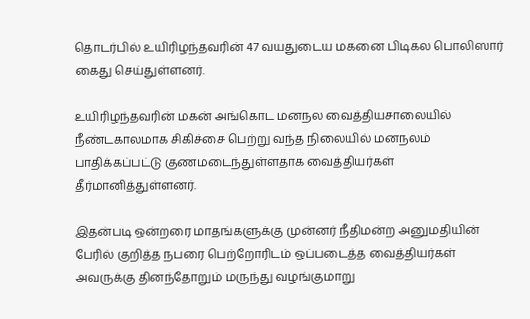தொடர்பில் உயிரிழந்தவரின் 47 வயதுடைய மகனை பிடிகல பொலிஸார் கைது செய்துள்ளனர்.

உயிரிழந்தவரின் மகன் அங்கொட மனநல வைத்தியசாலையில் நீண்டகாலமாக சிகிச்சை பெற்று வந்த நிலையில் மனநலம் பாதிக்கப்பட்டு குணமடைந்துள்ளதாக வைத்தியர்கள் தீர்மானித்துள்ளனர்.

இதன்படி ஒன்றரை மாதங்களுக்கு முன்னர் நீதிமன்ற அனுமதியின் பேரில் குறித்த நபரை பெற்றோரிடம் ஒப்படைத்த வைத்தியர்கள் அவருக்கு தினந்தோறும் மருந்து வழங்குமாறு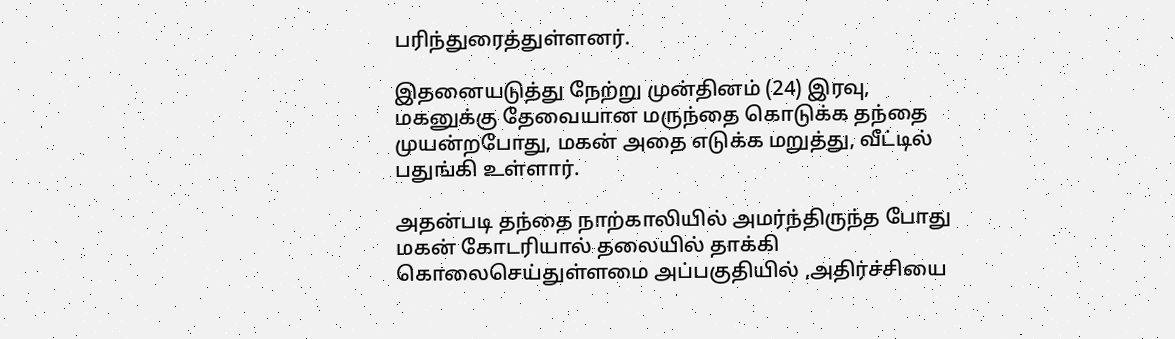பரிந்துரைத்துள்ளனர்.

இதனையடுத்து நேற்று முன்தினம் (24) இரவு, மகனுக்கு தேவையான மருந்தை கொடுக்க தந்தை முயன்றபோது, மகன் அதை எடுக்க மறுத்து, வீட்டில் பதுங்கி உள்ளார்.

அதன்படி தந்தை நாற்காலியில் அமர்ந்திருந்த போது மகன் கோடரியால் தலையில் தாக்கி கொலைசெய்துள்ளமை அப்பகுதியில் ,அதிர்ச்சியை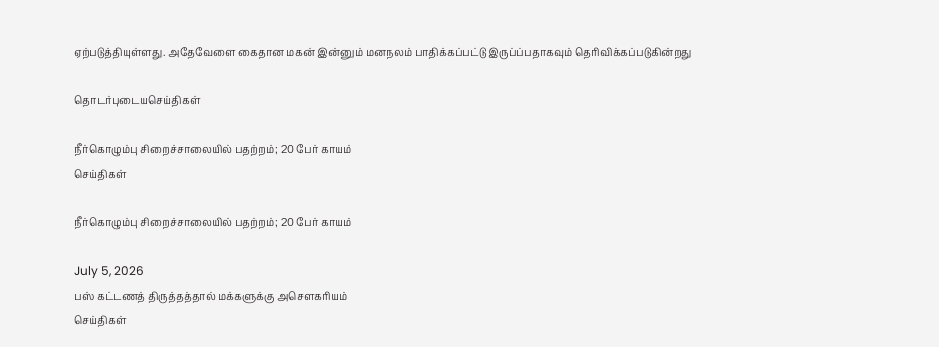ஏற்படுத்தியுள்ளது. அதேவேளை கைதான மகன் இன்னும் மனநலம் பாதிக்கப்பட்டு இருப்ப்பதாகவும் தெரிவிக்கப்படுகின்றது

தொடர்புடையசெய்திகள்

நீர்கொழும்பு சிறைச்சாலையில் பதற்றம்; 20 பேர் காயம்
செய்திகள்

நீர்கொழும்பு சிறைச்சாலையில் பதற்றம்; 20 பேர் காயம்

July 5, 2026
பஸ் கட்டணத் திருத்தத்தால் மக்களுக்கு அசௌகரியம்
செய்திகள்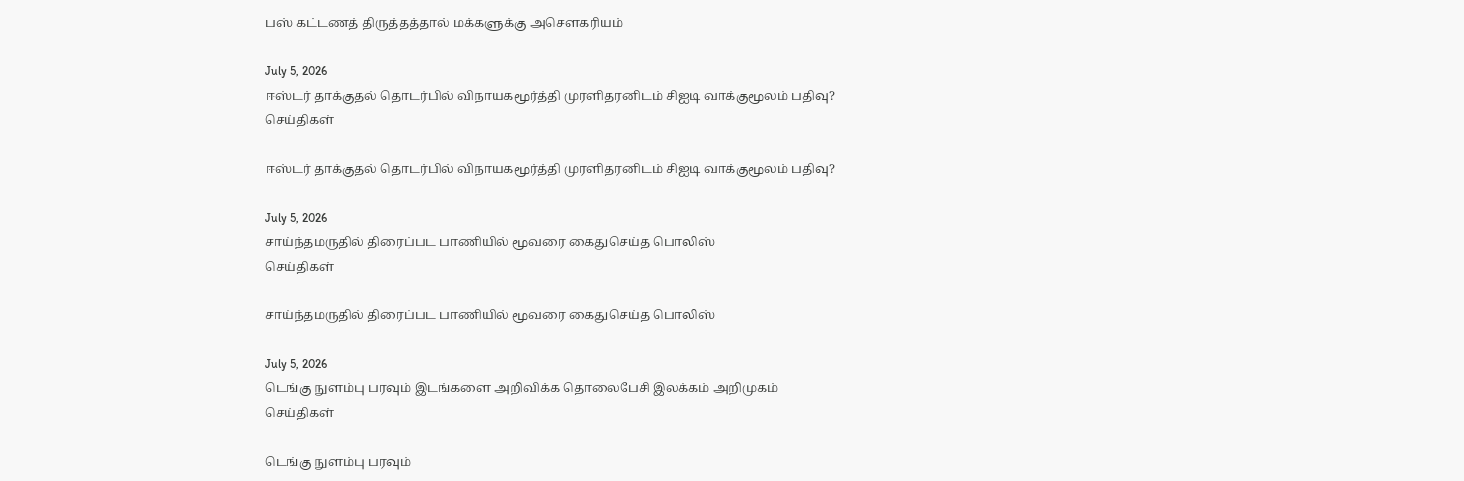பஸ் கட்டணத் திருத்தத்தால் மக்களுக்கு அசௌகரியம்

July 5, 2026
ஈஸ்டர் தாக்குதல் தொடர்பில் விநாயகமூர்த்தி முரளிதரனிடம் சிஐடி வாக்குமூலம் பதிவு?
செய்திகள்

ஈஸ்டர் தாக்குதல் தொடர்பில் விநாயகமூர்த்தி முரளிதரனிடம் சிஐடி வாக்குமூலம் பதிவு?

July 5, 2026
சாய்ந்தமருதில் திரைப்பட பாணியில் மூவரை கைதுசெய்த பொலிஸ்
செய்திகள்

சாய்ந்தமருதில் திரைப்பட பாணியில் மூவரை கைதுசெய்த பொலிஸ்

July 5, 2026
டெங்கு நுளம்பு பரவும் இடங்களை அறிவிக்க தொலைபேசி இலக்கம் அறிமுகம்
செய்திகள்

டெங்கு நுளம்பு பரவும்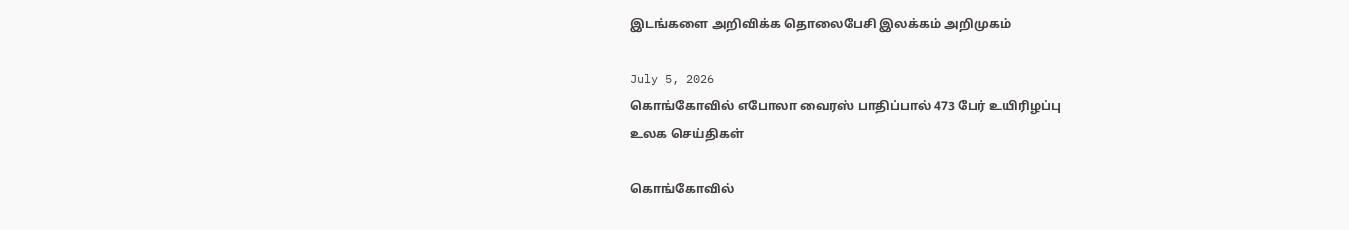இடங்களை அறிவிக்க தொலைபேசி இலக்கம் அறிமுகம்

July 5, 2026
கொங்கோவில் எபோலா வைரஸ் பாதிப்பால் 473 பேர் உயிரிழப்பு
உலக செய்திகள்

கொங்கோவில்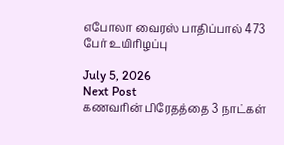எபோலா வைரஸ் பாதிப்பால் 473 பேர் உயிரிழப்பு

July 5, 2026
Next Post
கணவரின் பிரேதத்தை 3 நாட்கள்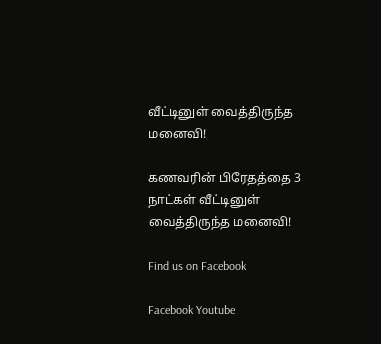வீட்டினுள் வைத்திருந்த மனைவி!

கணவரின் பிரேதத்தை 3 நாட்கள் வீட்டினுள் வைத்திருந்த மனைவி!

Find us on Facebook

Facebook Youtube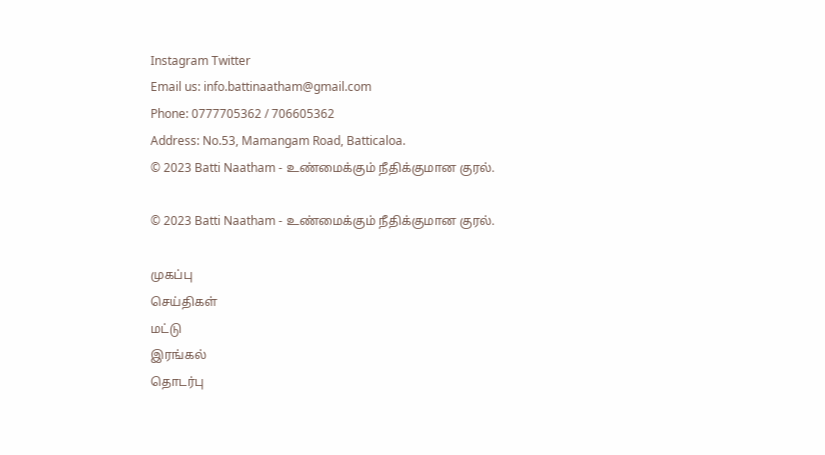Instagram Twitter
Email us: info.battinaatham@gmail.com
Phone: 0777705362 / 706605362
Address: No.53, Mamangam Road, Batticaloa.
© 2023 Batti Naatham - உண்மைக்கும் நீதிக்குமான குரல்.

© 2023 Batti Naatham - உண்மைக்கும் நீதிக்குமான குரல்.

முகப்பு
செய்திகள்
மட்டு
இரங்கல்
தொடர்பு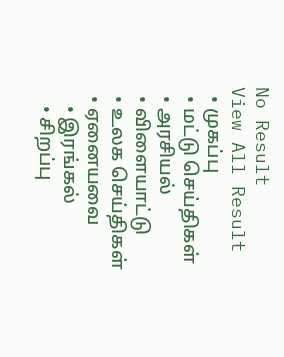No Result
View All Result
  • முகப்பு
  • மட்டு செய்திகள்
  • அரசியல்
  • விளையாட்டு
  • உலக செய்திகள்
  • ஏனையவை
    • இரங்கல்
    • சிறப்பு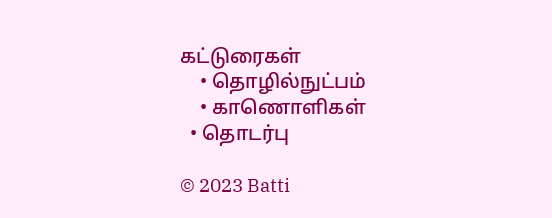கட்டுரைகள்
    • தொழில்நுட்பம்
    • காணொளிகள்
  • தொடர்பு

© 2023 Batti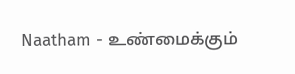Naatham - உண்மைக்கும்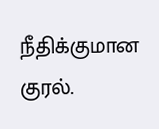நீதிக்குமான குரல்.